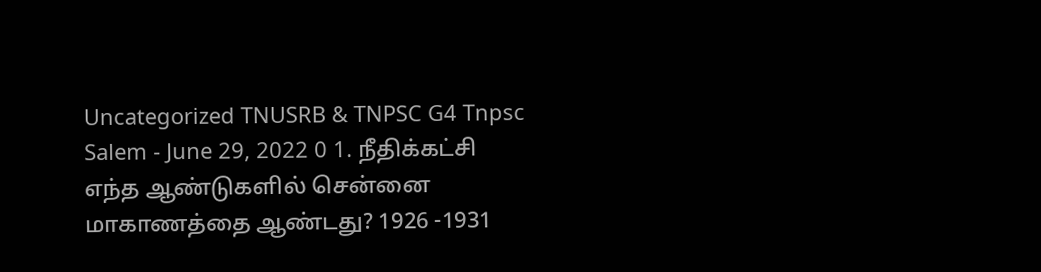Uncategorized TNUSRB & TNPSC G4 Tnpsc Salem - June 29, 2022 0 1. நீதிக்கட்சி எந்த ஆண்டுகளில் சென்னை மாகாணத்தை ஆண்டது? 1926 -1931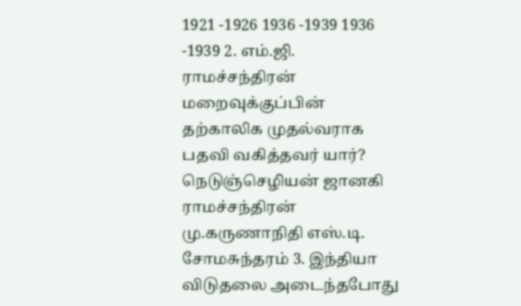1921 -1926 1936 -1939 1936 -1939 2. எம்.ஜி. ராமச்சந்திரன் மறைவுக்குப்பின் தற்காலிக முதல்வராக பதவி வகித்தவர் யார்? நெடுஞ்செழியன் ஜானகி ராமச்சந்திரன் மு.கருணாநிதி எஸ்.டி. சோமசுந்தரம் 3. இந்தியா விடுதலை அடைந்தபோது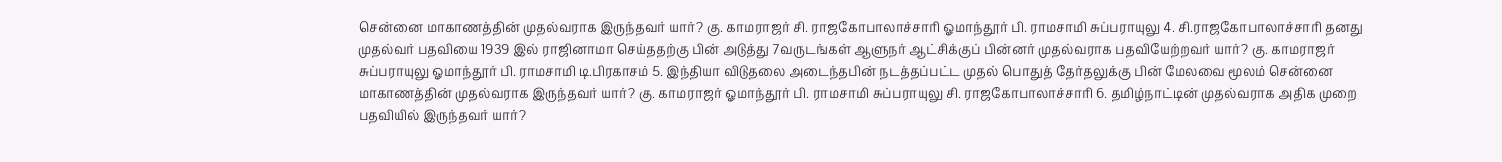சென்னை மாகாணத்தின் முதல்வராக இருந்தவர் யார்? கு. காமராஜர் சி. ராஜகோபாலாச்சாரி ஓமாந்தூர் பி. ராமசாமி சுப்பராயுலு 4. சி.ராஜகோபாலாச்சாரி தனது முதல்வர் பதவியை 1939 இல் ராஜினாமா செய்ததற்கு பின் அடுத்து 7வருடங்கள் ஆளுநர் ஆட்சிக்குப் பின்னர் முதல்வராக பதவியேற்றவர் யார்? கு. காமராஜர் சுப்பராயுலு ஓமாந்தூர் பி. ராமசாமி டி.பிரகாசம் 5. இந்தியா விடுதலை அடைந்தபின் நடத்தப்பட்ட முதல் பொதுத் தேர்தலுக்கு பின் மேலவை மூலம் சென்னை மாகாணத்தின் முதல்வராக இருந்தவர் யார்? கு. காமராஜர் ஓமாந்தூர் பி. ராமசாமி சுப்பராயுலு சி. ராஜகோபாலாச்சாரி 6. தமிழ்நாட்டின் முதல்வராக அதிக முறை பதவியில் இருந்தவர் யார்?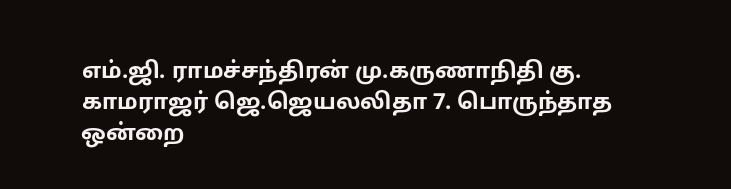எம்.ஜி. ராமச்சந்திரன் மு.கருணாநிதி கு. காமராஜர் ஜெ.ஜெயலலிதா 7. பொருந்தாத ஒன்றை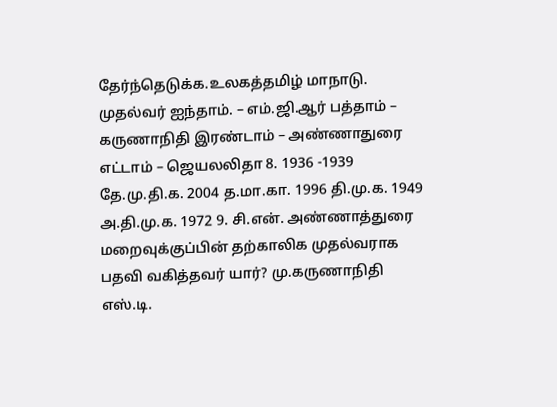தேர்ந்தெடுக்க.உலகத்தமிழ் மாநாடு. முதல்வர் ஐந்தாம். – எம்.ஜி.ஆர் பத்தாம் – கருணாநிதி இரண்டாம் – அண்ணாதுரை எட்டாம் – ஜெயலலிதா 8. 1936 -1939 தே.மு.தி.க. 2004 த.மா.கா. 1996 தி.மு.க. 1949 அ.தி.மு.க. 1972 9. சி.என். அண்ணாத்துரை மறைவுக்குப்பின் தற்காலிக முதல்வராக பதவி வகித்தவர் யார்? மு.கருணாநிதி எஸ்.டி.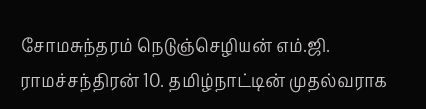சோமசுந்தரம் நெடுஞ்செழியன் எம்.ஜி. ராமச்சந்திரன் 10. தமிழ்நாட்டின் முதல்வராக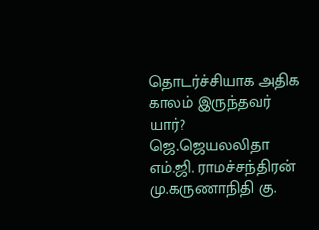தொடர்ச்சியாக அதிக காலம் இருந்தவர் யார்? ஜெ.ஜெயலலிதா எம்.ஜி. ராமச்சந்திரன் மு.கருணாநிதி கு.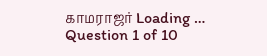காமராஜர் Loading … Question 1 of 10